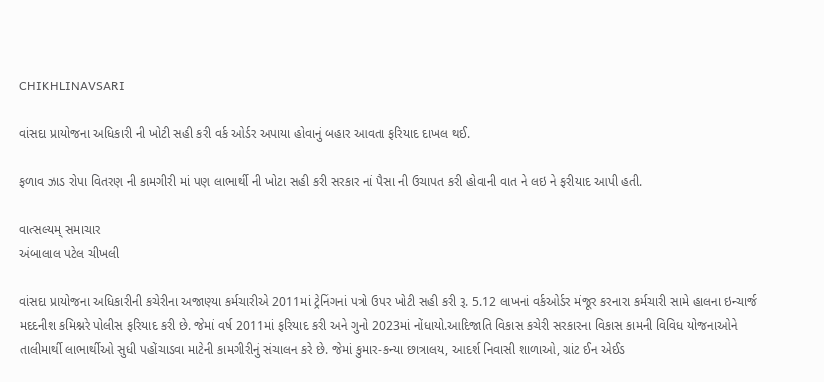CHIKHLINAVSARI

વાંસદા પ્રાયોજના અધિકારી ની ખોટી સહી કરી વર્ક ઓર્ડર અપાયા હોવાનું બહાર આવતા ફરિયાદ દાખલ થઈ.

ફળાવ ઝાડ રોપા વિતરણ ની કામગીરી માં પણ લાભાર્થી ની ખોટા સહી કરી સરકાર નાં પૈસા ની ઉચાપત કરી હોવાની વાત ને લઇ ને ફરીયાદ આપી હતી.

વાત્સલ્યમ્ સમાચાર
અંબાલાલ પટેલ ચીખલી

વાંસદા પ્રાયોજના અધિકારીની કચેરીના અજાણ્યા કર્મચારીએ 2011માં ટ્રેનિંગનાં પત્રો ઉપર ખોટી સહી કરી રૂ. 5.12 લાખનાં વર્કઓર્ડર મંજૂર કરનારા કર્મચારી સામે હાલના ઇન્ચાર્જ મદદનીશ કમિશ્નરે પોલીસ ફરિયાદ કરી છે. જેમાં વર્ષ 2011માં ફરિયાદ કરી અને ગુનો 2023માં નોંધાયો.આદિજાતિ વિકાસ કચેરી સરકારના વિકાસ કામની વિવિધ યોજનાઓને તાલીમાર્થી લાભાર્થીઓ સુધી પહોંચાડવા માટેની કામગીરીનું સંચાલન કરે છે. જેમાં કુમાર-કન્યા છાત્રાલય, આદર્શ નિવાસી શાળાઓ, ગ્રાંટ ઈન એઈડ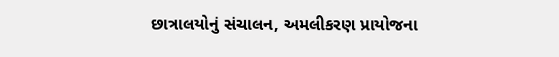છાત્રાલયોનું સંચાલન, અમલીકરણ પ્રાયોજના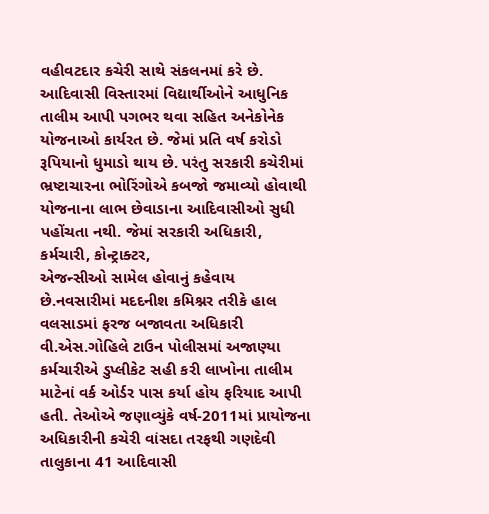વહીવટદાર કચેરી સાથે સંકલનમાં કરે છે. આદિવાસી વિસ્તારમાં વિદ્યાર્થીઓને આધુનિક તાલીમ આપી પગભર થવા સહિત અનેકોનેક યોજનાઓ કાર્યરત છે. જેમાં પ્રતિ વર્ષ કરોડો રૂપિયાનો ધુમાડો થાય છે. પરંતુ સરકારી કચેરીમાં ભ્રષ્ટાચારના ભોરિંગોએ કબજો જમાવ્યો હોવાથી યોજનાના લાભ છેવાડાના આદિવાસીઓ સુધી પહોંચતા નથી. જેમાં સરકારી અધિકારી, કર્મચારી, કોન્ટ્રાક્ટર,
એજન્સીઓ સામેલ હોવાનું કહેવાય છે.નવસારીમાં મદદનીશ કમિશ્નર તરીકે હાલ વલસાડમાં ફરજ બજાવતા અધિકારી વી.એસ.ગોહિલે ટાઉન પોલીસમાં અજાણ્યા કર્મચારીએ ડુપ્લીકેટ સહી કરી લાખોના તાલીમ માટેનાં વર્ક ઓર્ડર પાસ કર્યા હોય ફરિયાદ આપી હતી. તેઓએ જણાવ્યુંકે વર્ષ-2011માં પ્રાયોજના અધિકારીની કચેરી વાંસદા તરફથી ગણદેવી તાલુકાના 41 આદિવાસી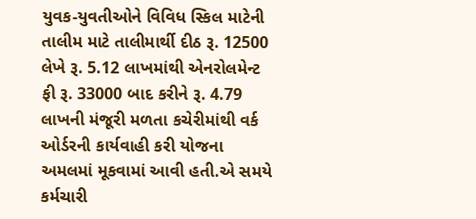યુવક-યુવતીઓને વિવિધ સ્કિલ માટેની તાલીમ માટે તાલીમાર્થી દીઠ રૂ. 12500 લેખે રૂ. 5.12 લાખમાંથી એનરોલમેન્ટ ફી રૂ. 33000 બાદ કરીને રૂ. 4.79 લાખની મંજૂરી મળતા કચેરીમાંથી વર્ક ઓર્ડરની કાર્યવાહી કરી યોજના અમલમાં મૂકવામાં આવી હતી.એ સમયે કર્મચારી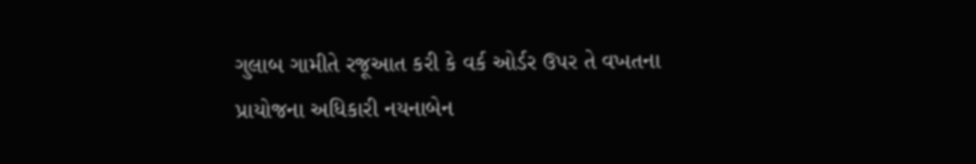ગુલાબ ગામીતે રજૂઆત કરી કે વર્ક ઓર્ડર ઉપર તે વખતના પ્રાયોજના અધિકારી નયનાબેન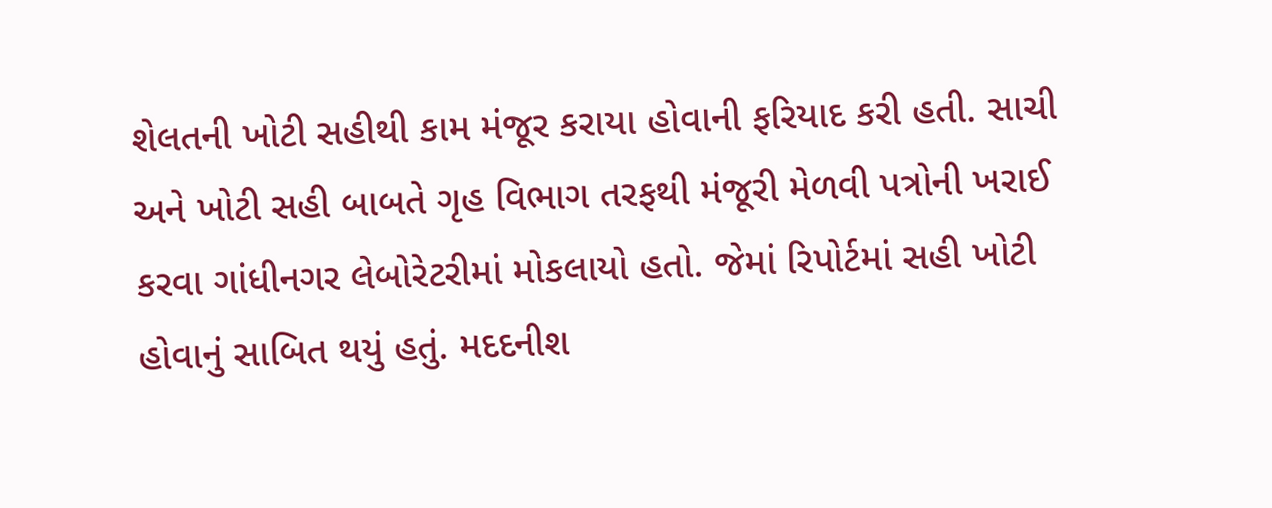શેલતની ખોટી સહીથી કામ મંજૂર કરાયા હોવાની ફરિયાદ કરી હતી. સાચી અને ખોટી સહી બાબતે ગૃહ વિભાગ તરફથી મંજૂરી મેળવી પત્રોની ખરાઈ કરવા ગાંધીનગર લેબોરેટરીમાં મોકલાયો હતો. જેમાં રિપોર્ટમાં સહી ખોટી હોવાનું સાબિત થયું હતું. મદદનીશ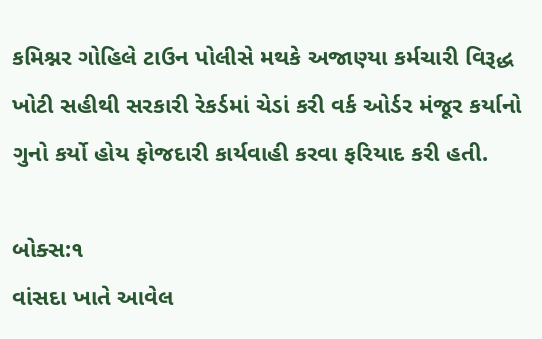કમિશ્નર ગોહિલે ટાઉન પોલીસે મથકે અજાણ્યા કર્મચારી વિરૂદ્ધ ખોટી સહીથી સરકારી રેકર્ડમાં ચેડાં કરી વર્ક ઓર્ડર મંજૂર કર્યાનો ગુનો કર્યો હોય ફોજદારી કાર્યવાહી કરવા ફરિયાદ કરી હતી.

બોક્સ:૧
વાંસદા ખાતે આવેલ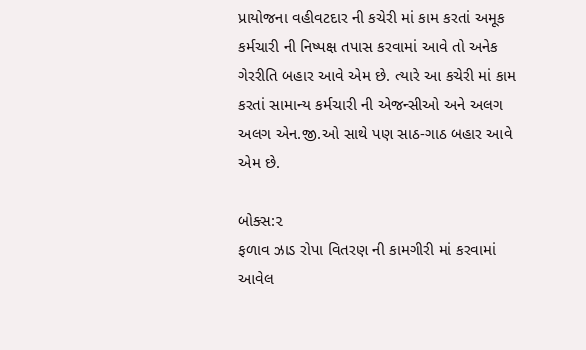પ્રાયોજના વહીવટદાર ની કચેરી માં કામ કરતાં અમૂક કર્મચારી ની નિષ્પક્ષ તપાસ કરવામાં આવે તો અનેક ગેરરીતિ બહાર આવે એમ છે. ત્યારે આ કચેરી માં કામ કરતાં સામાન્ય કર્મચારી ની એજન્સીઓ અને અલગ અલગ એન.જી.ઓ સાથે પણ સાઠ-ગાઠ બહાર આવે એમ છે.

બોક્સ:૨
ફળાવ ઝાડ રોપા વિતરણ ની કામગીરી માં કરવામાં આવેલ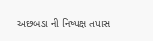અછબડા ની નિષ્પક્ષ તપાસ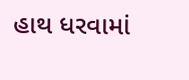હાથ ધરવામાં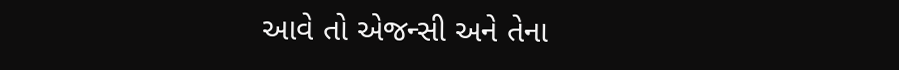આવે તો એજન્સી અને તેના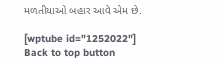મળતીયાઓ બહાર આવે એમ છે.

[wptube id="1252022"]
Back to top button